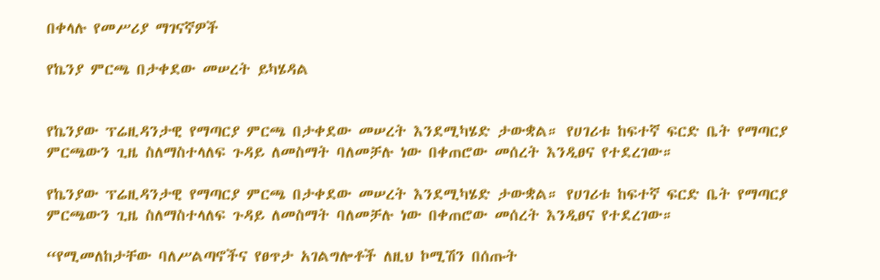በቀላሉ የመሥሪያ ማገናኛዎች

የኬንያ ምርጫ በታቀደው መሠረት ይካሄዳል


የኬንያው ፕሬዚዳንታዊ የማጣርያ ምርጫ በታቀደው መሠረት እንደሚካሄድ ታውቋል። የሀገሪቱ ከፍተኛ ፍርድ ቤት የማጣርያ ምርጫውን ጊዜ ስለማስተላለፍ ጉዳይ ለመስማት ባለመቻሉ ነው በቀጠሮው መሰረት እንዲፀና የተደረገው።

የኬንያው ፕሬዚዳንታዊ የማጣርያ ምርጫ በታቀደው መሠረት እንደሚካሄድ ታውቋል። የሀገሪቱ ከፍተኛ ፍርድ ቤት የማጣርያ ምርጫውን ጊዜ ስለማስተላለፍ ጉዳይ ለመስማት ባለመቻሉ ነው በቀጠሮው መሰረት እንዲፀና የተደረገው።

“የሚመለከታቸው ባለሥልጣኖችና የፀጥታ አገልግሎቶች ለዚህ ኮሚሽን በሰጡት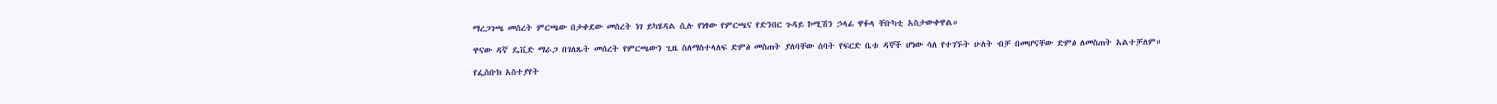ማረጋገጫ መሰረት ምርጫው በታቀደው መሰረት ነገ ይካሄዳል ሲሉ የነፃው የምርጫና የድንበር ጉዳይ ኮሚሽን ኃላፊ ዋፉላ ቸቡካቲ አስታውቀዋል።

ዋናው ዳኛ ዴቪድ ማራጋ በገለጹት መሰረት የምርጫውን ጊዜ ስለማስተላለፍ ድምፅ መስጠት ያለባቸው ሰባት የፍርድ ቤቱ ዳኞች ሆነው ሳለ የተገኙት ሁለት ብቻ በመሆናቸው ድምፅ ለመስጠት አልተቻለም።

የፌስቡክ አስተያየት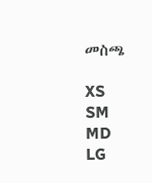መስጫ

XS
SM
MD
LG